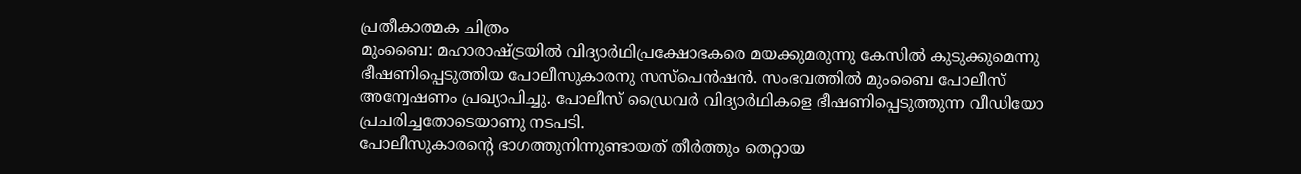പ്രതീകാത്മക ചിത്രം
മുംബൈ: മഹാരാഷ്ട്രയിൽ വിദ്യാർഥിപ്രക്ഷോഭകരെ മയക്കുമരുന്നു കേസിൽ കുടുക്കുമെന്നു ഭീഷണിപ്പെടുത്തിയ പോലീസുകാരനു സസ്പെൻഷൻ. സംഭവത്തിൽ മുംബൈ പോലീസ് അന്വേഷണം പ്രഖ്യാപിച്ചു. പോലീസ് ഡ്രൈവർ വിദ്യാർഥികളെ ഭീഷണിപ്പെടുത്തുന്ന വീഡിയോ പ്രചരിച്ചതോടെയാണു നടപടി.
പോലീസുകാരന്റെ ഭാഗത്തുനിന്നുണ്ടായത് തീർത്തും തെറ്റായ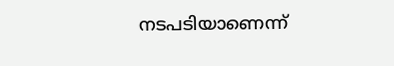നടപടിയാണെന്ന്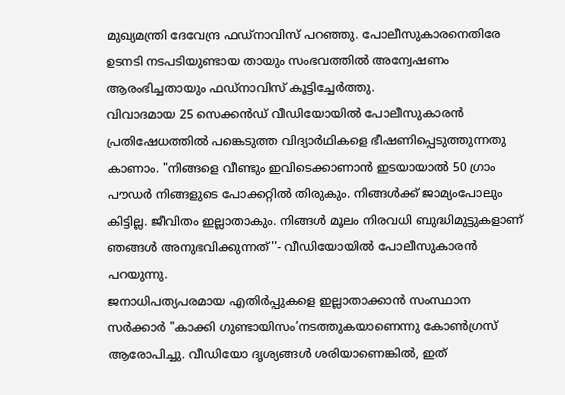മുഖ്യമന്ത്രി ദേവേന്ദ്ര ഫഡ്നാവിസ് പറഞ്ഞു. പോലീസുകാരനെതിരേ ഉടനടി നടപടിയുണ്ടായ തായും സംഭവത്തിൽ അന്വേഷണം ആരംഭിച്ചതായും ഫഡ്നാവിസ് കൂട്ടിച്ചേർത്തു.
വിവാദമായ 25 സെക്കൻഡ് വീഡിയോയിൽ പോലീസുകാരൻ പ്രതിഷേധത്തിൽ പങ്കെടുത്ത വിദ്യാർഥികളെ ഭീഷണിപ്പെടുത്തുന്നതു കാണാം. "നിങ്ങളെ വീണ്ടും ഇവിടെക്കാണാൻ ഇടയായാൽ 50 ഗ്രാം പൗഡർ നിങ്ങളുടെ പോക്കറ്റിൽ തിരുകും. നിങ്ങൾക്ക് ജാമ്യംപോലും കിട്ടില്ല. ജീവിതം ഇല്ലാതാകും. നിങ്ങൾ മൂലം നിരവധി ബുദ്ധിമുട്ടുകളാണ് ഞങ്ങൾ അനുഭവിക്കുന്നത്''- വീഡിയോയിൽ പോലീസുകാരൻ പറയുന്നു.
ജനാധിപത്യപരമായ എതിർപ്പുകളെ ഇല്ലാതാക്കാൻ സംസ്ഥാന സർക്കാർ "കാക്കി ഗുണ്ടായിസം’നടത്തുകയാണെന്നു കോൺഗ്രസ് ആരോപിച്ചു. വീഡിയോ ദൃശ്യങ്ങൾ ശരിയാണെങ്കിൽ, ഇത്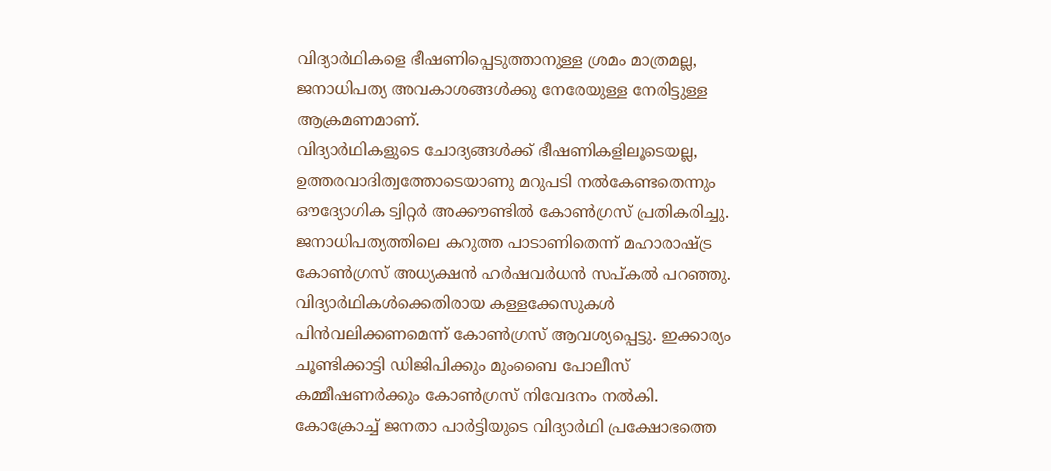വിദ്യാർഥികളെ ഭീഷണിപ്പെടുത്താനുള്ള ശ്രമം മാത്രമല്ല, ജനാധിപത്യ അവകാശങ്ങൾക്കു നേരേയുള്ള നേരിട്ടുള്ള ആക്രമണമാണ്.
വിദ്യാർഥികളുടെ ചോദ്യങ്ങൾക്ക് ഭീഷണികളിലൂടെയല്ല, ഉത്തരവാദിത്വത്തോടെയാണു മറുപടി നൽകേണ്ടതെന്നും ഔദ്യോഗിക ട്വിറ്റർ അക്കൗണ്ടിൽ കോൺഗ്രസ് പ്രതികരിച്ചു.
ജനാധിപത്യത്തിലെ കറുത്ത പാടാണിതെന്ന് മഹാരാഷ്ട്ര കോൺഗ്രസ് അധ്യക്ഷൻ ഹർഷവർധൻ സപ്കൽ പറഞ്ഞു. വിദ്യാർഥികൾക്കെതിരായ കള്ളക്കേസുകൾ പിൻവലിക്കണമെന്ന് കോൺഗ്രസ് ആവശ്യപ്പെട്ടു. ഇക്കാര്യം ചൂണ്ടിക്കാട്ടി ഡിജിപിക്കും മുംബൈ പോലീസ് കമ്മീഷണർക്കും കോൺഗ്രസ് നിവേദനം നൽകി.
കോക്രോച്ച് ജനതാ പാർട്ടിയുടെ വിദ്യാർഥി പ്രക്ഷോഭത്തെ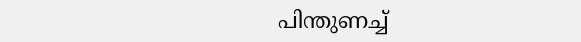പിന്തുണച്ച്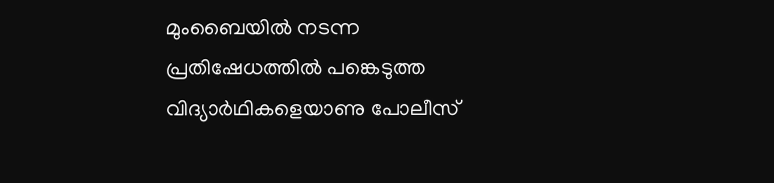മുംബൈയിൽ നടന്ന പ്രതിഷേധത്തിൽ പങ്കെടുത്ത വിദ്യാർഥികളെയാണു പോലീസ്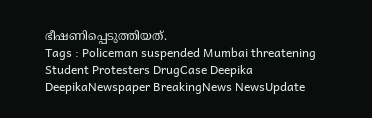ഭീഷണിപ്പെടുത്തിയത്.
Tags : Policeman suspended Mumbai threatening Student Protesters DrugCase Deepika DeepikaNewspaper BreakingNews NewsUpdate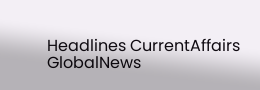Headlines CurrentAffairs GlobalNews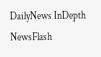DailyNews InDepth NewsFlash